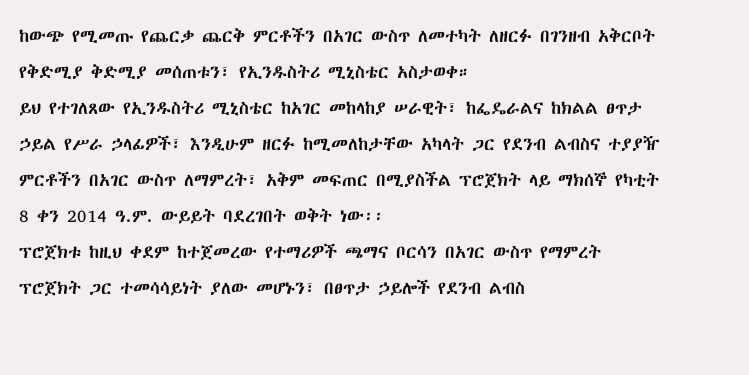ከውጭ የሚመጡ የጨርቃ ጨርቅ ምርቶችን በአገር ውስጥ ለመተካት ለዘርፉ በገንዘብ አቅርቦት የቅድሚያ ቅድሚያ መሰጠቱን፣ የኢንዱስትሪ ሚኒስቴር አስታወቀ።
ይህ የተገለጸው የኢንዱስትሪ ሚኒስቴር ከአገር መከላከያ ሠራዊት፣ ከፌዴራልና ከክልል ፀጥታ ኃይል የሥራ ኃላፊዎች፣ እንዲሁም ዘርፉ ከሚመለከታቸው አካላት ጋር የደንብ ልብስና ተያያዥ ምርቶችን በአገር ውስጥ ለማምረት፣ አቅም መፍጠር በሚያስችል ፕሮጀክት ላይ ማክሰኞ የካቲት 8 ቀን 2014 ዓ.ም. ውይይት ባደረገበት ወቅት ነው፡፡
ፕሮጀክቱ ከዚህ ቀደም ከተጀመረው የተማሪዎች ጫማና ቦርሳን በአገር ውስጥ የማምረት ፕሮጀክት ጋር ተመሳሳይነት ያለው መሆኑን፣ በፀጥታ ኃይሎች የደንብ ልብስ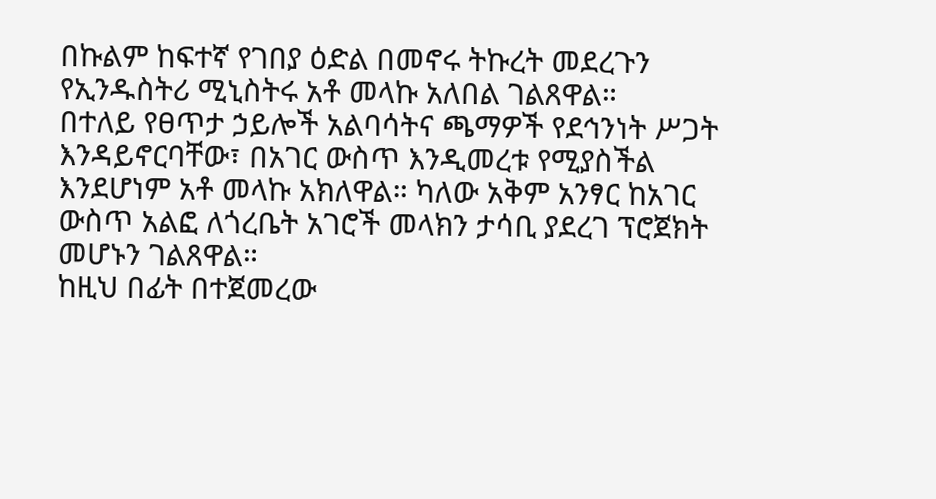በኩልም ከፍተኛ የገበያ ዕድል በመኖሩ ትኩረት መደረጉን የኢንዱስትሪ ሚኒስትሩ አቶ መላኩ አለበል ገልጸዋል።
በተለይ የፀጥታ ኃይሎች አልባሳትና ጫማዎች የደኅንነት ሥጋት እንዳይኖርባቸው፣ በአገር ውስጥ እንዲመረቱ የሚያስችል እንደሆነም አቶ መላኩ አክለዋል። ካለው አቅም አንፃር ከአገር ውስጥ አልፎ ለጎረቤት አገሮች መላክን ታሳቢ ያደረገ ፕሮጀክት መሆኑን ገልጸዋል።
ከዚህ በፊት በተጀመረው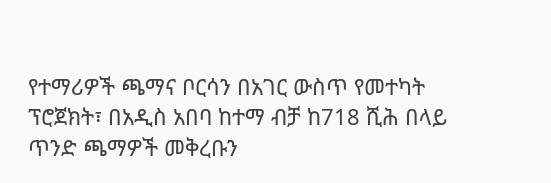የተማሪዎች ጫማና ቦርሳን በአገር ውስጥ የመተካት ፕሮጀክት፣ በአዲስ አበባ ከተማ ብቻ ከ718 ሺሕ በላይ ጥንድ ጫማዎች መቅረቡን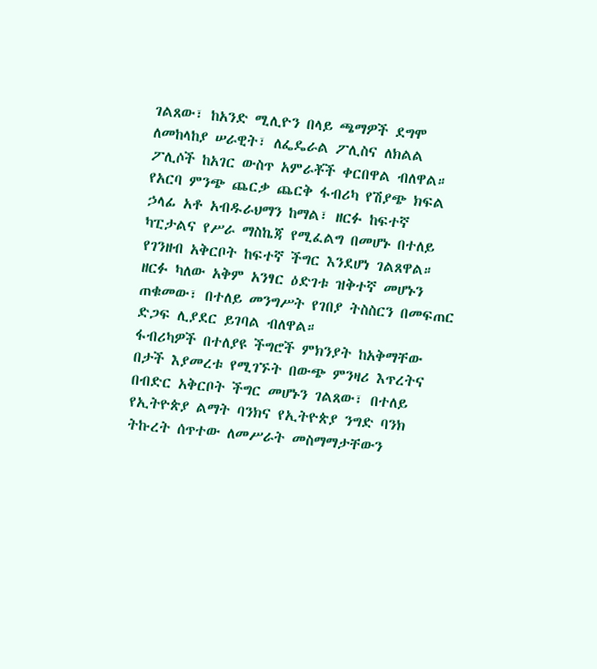ገልጸው፣ ከአንድ ሚሊዮን በላይ ጫማዎች ደግሞ ለመከላከያ ሠራዊት፣ ለፌዴራል ፖሊስና ለክልል ፖሊሶች ከአገር ውስጥ አምራቾች ቀርበዋል ብለዋል።
የአርባ ምንጭ ጨርቃ ጨርቅ ፋብሪካ የሽያጭ ክፍል ኃላፊ አቶ አብዱራህማን ከማል፣ ዘርፉ ከፍተኛ ካፒታልና የሥራ ማስኬጃ የሚፈልግ በመሆኑ በተለይ የገንዘብ አቅርቦት ከፍተኛ ችግር እንደሆነ ገልጸዋል። ዘርፉ ካለው አቅም አንፃር ዕድገቱ ዝቅተኛ መሆኑን ጠቁመው፣ በተለይ መንግሥት የገበያ ትስስርን በመፍጠር ድጋፍ ሊያደር ይገባል ብለዋል።
ፋብሪካዎች በተለያዩ ችግሮች ምክንያት ከአቅማቸው በታች እያመረቱ የሚገኙት በውጭ ምንዛሪ እጥረትና በብድር አቅርቦት ችግር መሆኑን ገልጸው፣ በተለይ የኢትዮጵያ ልማት ባንክና የኢትዮጵያ ንግድ ባንክ ትኩረት ሰጥተው ለመሥራት መስማማታቸውን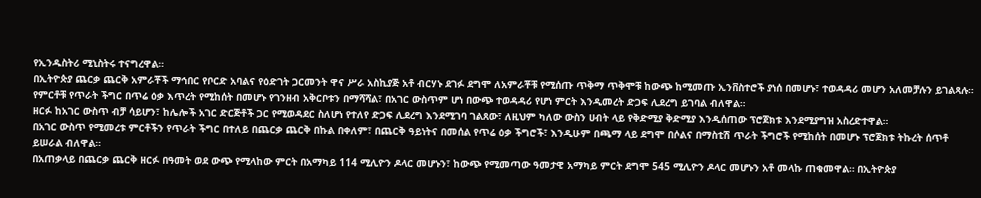የኢንዱስትሪ ሚኒስትሩ ተናግረዋል።
በኢትዮጵያ ጨርቃ ጨርቅ አምራቾች ማኅበር የቦርድ አባልና የዕድገት ጋርመንት ዋና ሥራ አስኪያጅ አቶ ብርሃኑ ደገፉ ደግሞ ለአምራቾቹ የሚሰጡ ጥቅማ ጥቅሞቹ ከውጭ ከሚመጡ ኢንቨስተሮች ያነሰ በመሆኑ፣ ተወዳዳሪ መሆን አለመቻሉን ይገልጻሉ። የምርቶቹ የጥራት ችግር በጥሬ ዕቃ እጥረት የሚከሰት በመሆኑ የገንዘብ አቅርቦቱን በማሻሻል፣ በአገር ውስጥም ሆነ በውጭ ተወዳዳሪ የሆነ ምርት እንዲመረት ድጋፍ ሊደረግ ይገባል ብለዋል።
ዘርፉ ከአገር ውስጥ ብቻ ሳይሆን፣ ከሌሎች አገር ድርጅቶች ጋር የሚወዳደር ስለሆነ የተለየ ድጋፍ ሊደረግ እንደሚገባ ገልጸው፣ ለዚህም ካለው ውስን ሀብት ላይ የቅድሚያ ቅድሚያ እንዲሰጠው ፕሮጀክቱ እንደሚያግዝ አስረድተዋል።
በአገር ውስጥ የሚመረቱ ምርቶችን የጥራት ችግር በተለይ በጨርቃ ጨርቅ በኩል በቀለም፣ በጨርቅ ዓይነትና በመሰል የጥሬ ዕቃ ችግሮች፣ እንዲሁም በጫማ ላይ ደግሞ በሶልና በማስቲሽ ጥራት ችግሮች የሚከሰት በመሆኑ ፕሮጀክቱ ትኩረት ሰጥቶ ይሠራል ብለዋል።
በአጠቃላይ በጨርቃ ጨርቅ ዘርፉ በዓመት ወደ ውጭ የሚላከው ምርት በአማካይ 114 ሚሊዮን ዶላር መሆኑን፣ ከውጭ የሚመጣው ዓመታዊ አማካይ ምርት ደግሞ 545 ሚሊዮን ዶላር መሆኑን አቶ መላኩ ጠቁመዋል። በኢትዮጵያ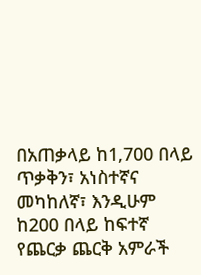በአጠቃላይ ከ1‚700 በላይ ጥቃቅን፣ አነስተኛና መካከለኛ፣ እንዲሁም ከ200 በላይ ከፍተኛ የጨርቃ ጨርቅ አምራች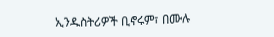ኢንዱስትሪዎች ቢኖሩም፣ በሙሉ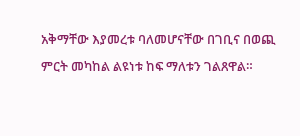አቅማቸው እያመረቱ ባለመሆናቸው በገቢና በወጪ ምርት መካከል ልዩነቱ ከፍ ማለቱን ገልጸዋል።